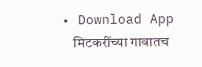• Download App
    मिटकरींच्या गावातच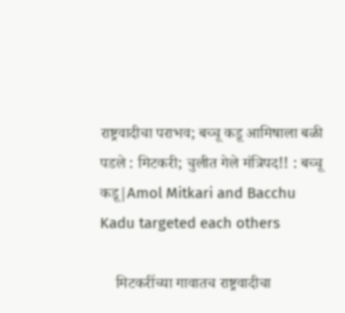राष्ट्रवादीचा पराभव; बच्चू कडू आमिषाला बळी पडले : मिटकरी; चुलीत गेले मंत्रिपद!! : बच्चू कडू|Amol Mitkari and Bacchu Kadu targeted each others

    मिटकरींच्या गावातच राष्ट्रवादीचा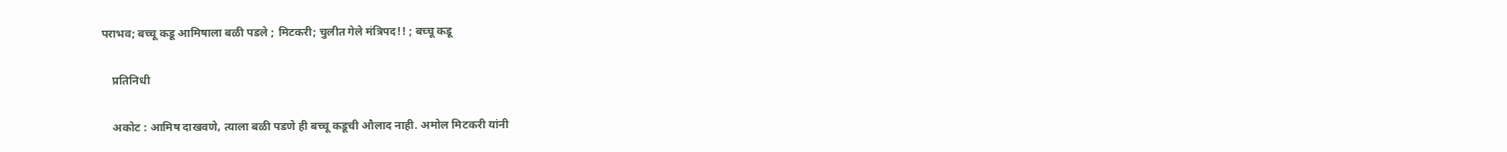पराभव; बच्चू कडू आमिषाला बळी पडले ; मिटकरी; चुलीत गेले मंत्रिपद!! ; बच्चू कडू

    प्रतिनिधी

    अकोट : आमिष दाखवणे, त्याला बळी पडणे ही बच्चू कडूची औलाद नाही. अमोल मिटकरी यांनी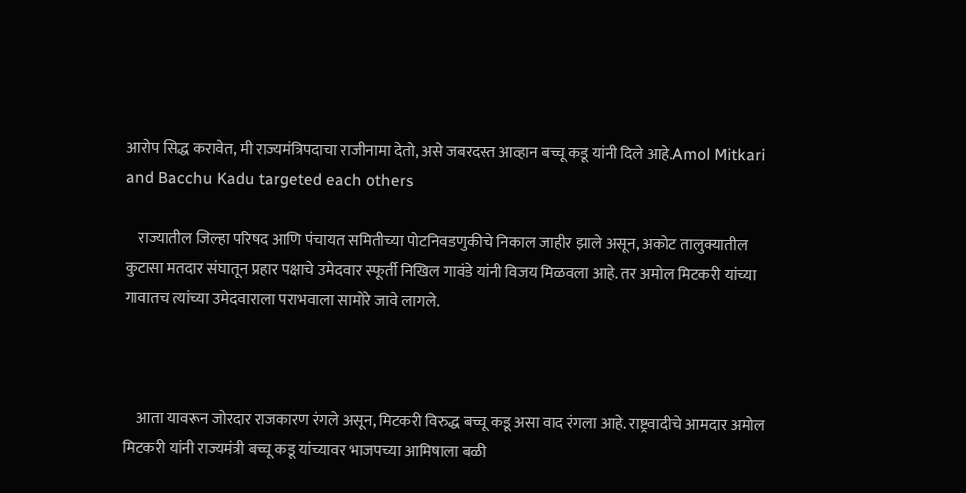आरोप सिद्ध करावेत, मी राज्यमंत्रिपदाचा राजीनामा देतो, असे जबरदस्त आव्हान बच्चू कडू यांनी दिले आहे.Amol Mitkari and Bacchu Kadu targeted each others

    राज्यातील जिल्हा परिषद आणि पंचायत समितीच्या पोटनिवडणुकीचे निकाल जाहीर झाले असून, अकोट तालुक्यातील कुटासा मतदार संघातून प्रहार पक्षाचे उमेदवार स्फूर्ती निखिल गावंडे यांनी विजय मिळवला आहे. तर अमोल मिटकरी यांच्या गावातच त्यांच्या उमेदवाराला पराभवाला सामोरे जावे लागले.



    आता यावरून जोरदार राजकारण रंगले असून, मिटकरी विरुद्ध बच्चू कडू असा वाद रंगला आहे. राष्ट्रवादीचे आमदार अमोल मिटकरी यांनी राज्यमंत्री बच्चू कडू यांच्यावर भाजपच्या आमिषाला बळी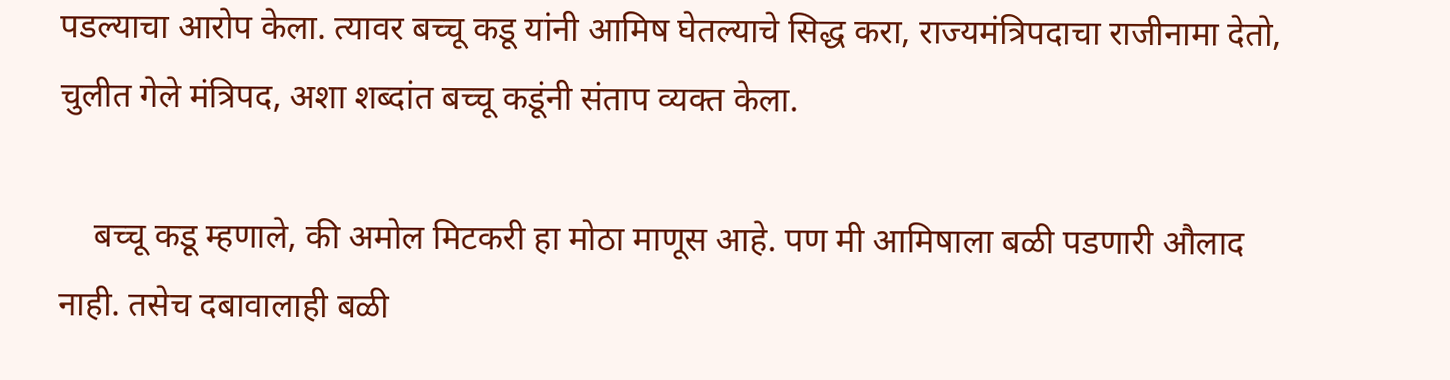पडल्याचा आरोप केला. त्यावर बच्चू कडू यांनी आमिष घेतल्याचे सिद्ध करा, राज्यमंत्रिपदाचा राजीनामा देतो, चुलीत गेले मंत्रिपद, अशा शब्दांत बच्चू कडूंनी संताप व्यक्त केला.

    बच्चू कडू म्हणाले, की अमोल मिटकरी हा मोठा माणूस आहे. पण मी आमिषाला बळी पडणारी औलाद नाही. तसेच दबावालाही बळी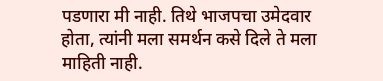पडणारा मी नाही. तिथे भाजपचा उमेदवार होता, त्यांनी मला समर्थन कसे दिले ते मला माहिती नाही.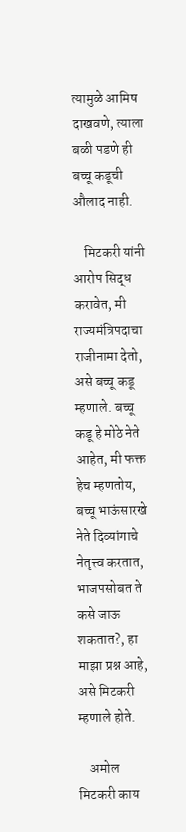त्यामुळे आमिष दाखवणे, त्याला बळी पडणे ही बच्चू कडूची औलाद नाही.

    मिटकरी यांनी आरोप सिद्ध करावेत, मी राज्यमंत्रिपदाचा राजीनामा देतो, असे बच्चू कडू म्हणाले. बच्चू कडू हे मोठे नेते आहेत, मी फक्त हेच म्हणतोय, बच्चू भाऊंसारखे नेते दिव्यांगाचे नेतृत्त्व करतात, भाजपसोबत ते कसे जाऊ शकतात?, हा माझा प्रश्न आहे, असे मिटकरी म्हणाले होते.

    अमोल मिटकरी काय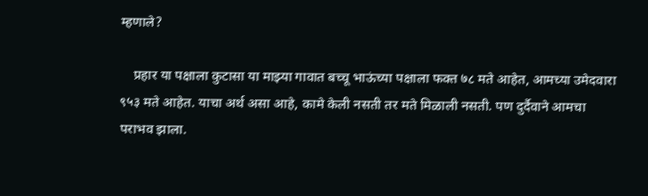म्हणाले?

    प्रहार या पक्षाला कुटासा या माझ्या गावात बच्चू भाऊंच्या पक्षाला फक्त ७८ मते आहेत, आमच्या उमेदवारा ९५३ मते आहेत. याचा अर्थ असा आहे, कामे केली नसती तर मते मिळाली नसती. पण दुर्दैवाने आमचा पराभव झाला.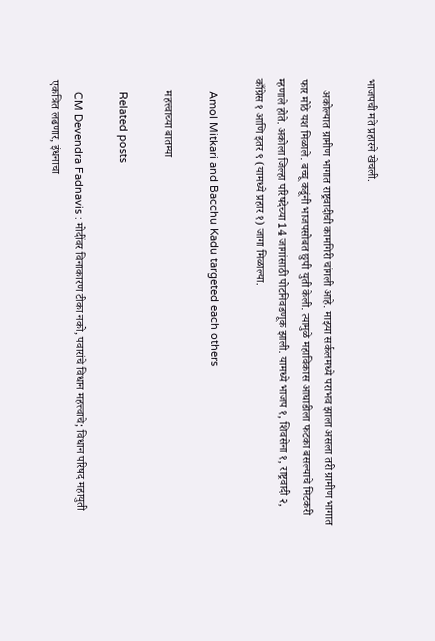भाजपची मते प्रहारने खेचली.

    अकोल्यात ग्रामीण भागात राष्ट्रवादीची कामगिरी चांगली आहे. माझ्या सर्कलमध्ये पराभव झाला असला तरी ग्रामीण भागात फार मोठे यश मिळाले. बच्चू कडूंनी भाजपसोबत छुपी युती केली. त्यामुळे महाविकास आघाडीला फटका बसल्याचे मिटकरी म्हणाले होते. अकोला जिल्हा परिषदेच्या 14 जागांसाठी पोटनिवडणूक झाली. यामध्ये भाजप १, शिवसेना १, राष्ट्रवादी २, काँग्रेस १ आणि इतर ९ (यामध्ये प्रहार १) जागा मिळाल्या.

    Amol Mitkari and Bacchu Kadu targeted each others

    महत्त्वाच्या बातम्या

    Related posts

    CM Devendra Fadnavis : मोदींवर विनाकारण टीका नको, पवारांचे विधान महत्त्वाचे; विधान परिषद महायुती एकत्रित लढणार, इंधनाचा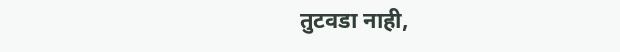तुटवडा नाही,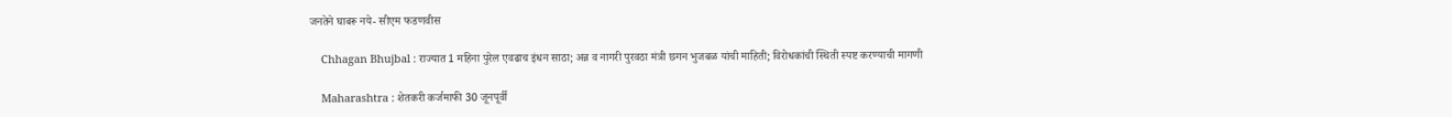जनतेने घाबरू नये- सीएम फडणवीस

    Chhagan Bhujbal : राज्यात 1 महिना पुरेल एवढाच इंधन साठा; अन्न व नागरी पुरवठा मंत्री छगन भुजबळ यांची माहिती; विरोधकांची स्थिती स्पष्ट करण्याची मागणी

    Maharashtra : शेतकरी कर्जमाफी 30 जूनपूर्वी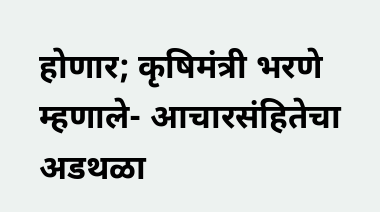होणार; कृषिमंत्री भरणे म्हणाले- आचारसंहितेचा अडथळा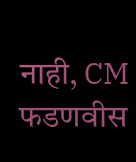नाही, CM फडणवीस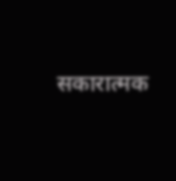सकारात्मक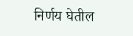निर्णय घेतील